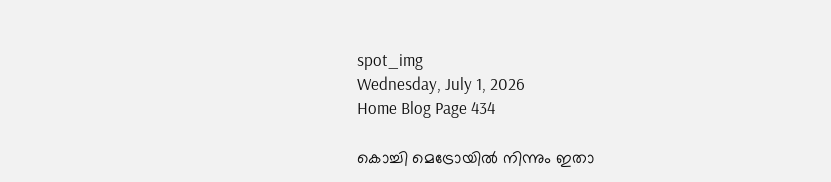spot_img
Wednesday, July 1, 2026
Home Blog Page 434

കൊച്ചി മെട്രോയിൽ നിന്നും ഇതാ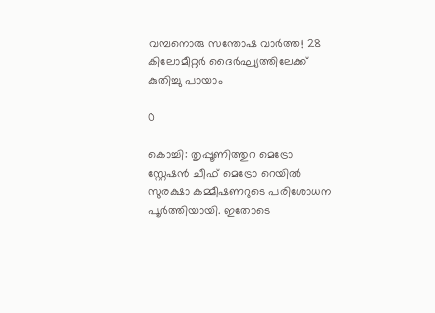വമ്പനൊരു സന്തോഷ വാർത്ത! 28 കിലോമീറ്റർ ദൈർഘ്യത്തിലേക്ക് കുതിച്ചു പായാം

0

കൊച്ചി: തൃപ്പൂണിത്തുറ മെട്രോ സ്റ്റേഷൻ ചീഫ് മെട്രോ റെയിൽ സുരക്ഷാ കമ്മീഷണറുടെ പരിശോധന പൂർത്തിയായി. ഇതോടെ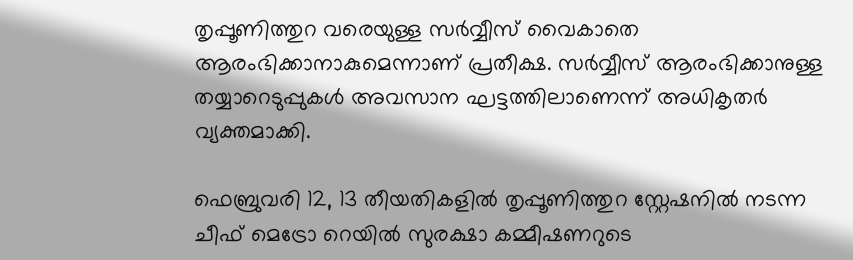തൃപ്പൂണിത്തുറ വരെയുള്ള സർവ്വീസ് വൈകാതെ ആരംഭിക്കാനാകുമെന്നാണ് പ്രതീക്ഷ. സർവ്വീസ് ആരംഭിക്കാനുള്ള തയ്യാറെടുപ്പുകൾ അവസാന ഘട്ടത്തിലാണെന്ന് അധികൃതർ വ്യക്തമാക്കി.

ഫെബ്രുവരി 12, 13 തീയതികളിൽ തൃപ്പൂണിത്തുറ സ്റ്റേഷനിൽ നടന്ന ചീഫ് മെട്രോ റെയിൽ സുരക്ഷാ കമ്മീഷണറുടെ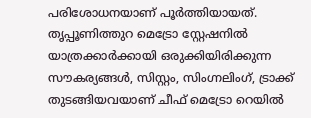പരിശോധനയാണ് പൂർത്തിയായത്. തൃപ്പൂണിത്തുറ മെട്രോ സ്റ്റേഷനിൽ യാത്രക്കാർക്കായി ഒരുക്കിയിരിക്കുന്ന സൗകര്യങ്ങൾ, സിസ്റ്റം, സിംഗ്നലിംഗ്, ട്രാക്ക് തുടങ്ങിയവയാണ് ചീഫ് മെട്രോ റെയിൽ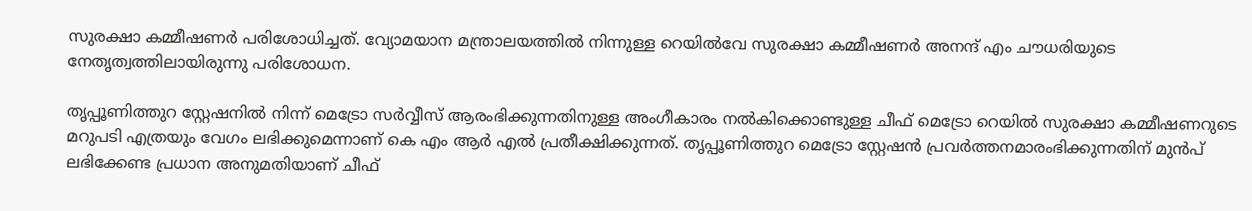സുരക്ഷാ കമ്മീഷണർ പരിശോധിച്ചത്. വ്യോമയാന മന്ത്രാലയത്തിൽ നിന്നുള്ള റെയിൽവേ സുരക്ഷാ കമ്മീഷണർ അനന്ദ് എം ചൗധരിയുടെ നേതൃത്വത്തിലായിരുന്നു പരിശോധന.

തൃപ്പൂണിത്തുറ സ്റ്റേഷനിൽ നിന്ന് മെട്രോ സർവ്വീസ് ആരംഭിക്കുന്നതിനുള്ള അംഗീകാരം നൽകിക്കൊണ്ടുള്ള ചീഫ് മെട്രോ റെയിൽ സുരക്ഷാ കമ്മീഷണറുടെ മറുപടി എത്രയും വേഗം ലഭിക്കുമെന്നാണ് കെ എം ആർ എൽ പ്രതീക്ഷിക്കുന്നത്. തൃപ്പൂണിത്തുറ മെട്രോ സ്റ്റേഷൻ പ്രവർത്തനമാരംഭിക്കുന്നതിന് മുൻപ് ലഭിക്കേണ്ട പ്രധാന അനുമതിയാണ് ചീഫ്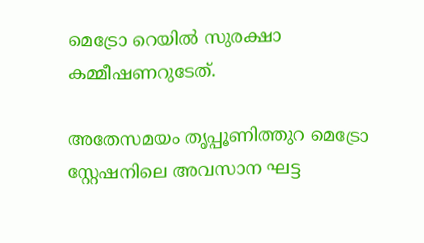മെട്രോ റെയിൽ സുരക്ഷാ കമ്മീഷണറുടേത്.

അതേസമയം തൃപ്പൂണിത്തുറ മെട്രോ സ്റ്റേഷനിലെ അവസാന ഘട്ട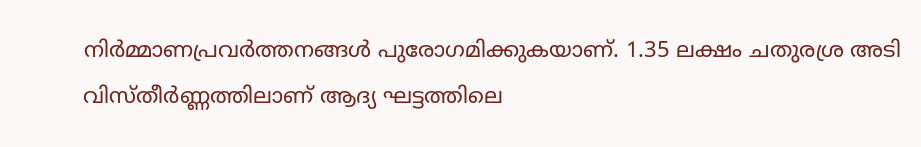നിർമ്മാണപ്രവർത്തനങ്ങൾ പുരോഗമിക്കുകയാണ്. 1.35 ലക്ഷം ചതുരശ്ര അടി വിസ്തീർണ്ണത്തിലാണ് ആദ്യ ഘട്ടത്തിലെ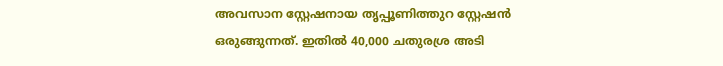അവസാന സ്റ്റേഷനായ തൃപ്പൂണിത്തുറ സ്റ്റേഷൻ ഒരുങ്ങുന്നത്. ഇതിൽ 40,000 ചതുരശ്ര അടി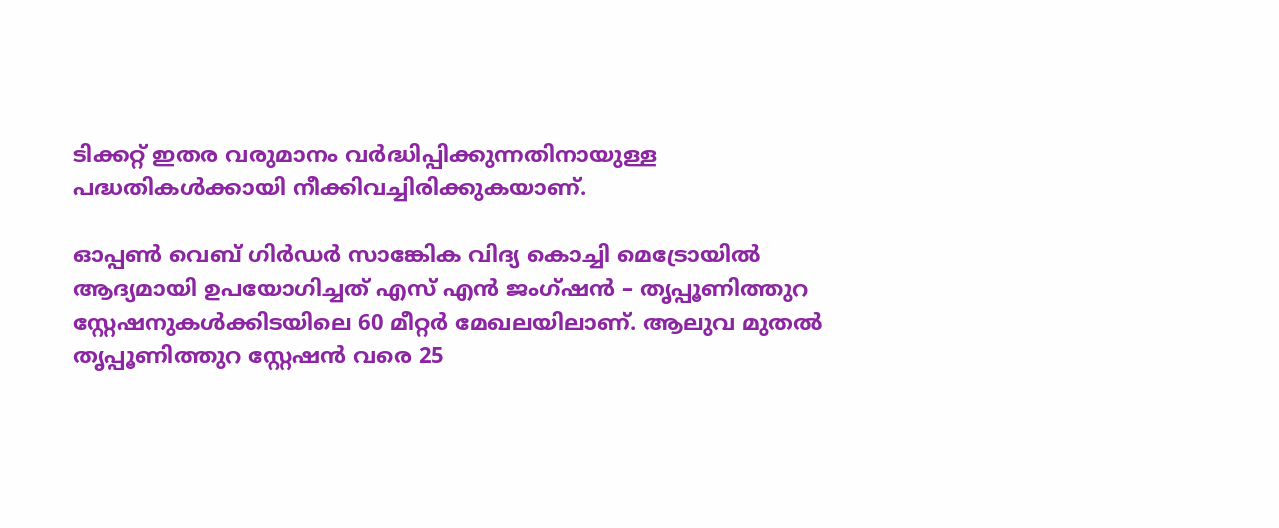ടിക്കറ്റ് ഇതര വരുമാനം വർദ്ധിപ്പിക്കുന്നതിനായുള്ള പദ്ധതികൾക്കായി നീക്കിവച്ചിരിക്കുകയാണ്.

ഓപ്പൺ വെബ് ഗിർഡർ സാങ്കേിക വിദ്യ കൊച്ചി മെട്രോയിൽ ആദ്യമായി ഉപയോഗിച്ചത് എസ് എൻ ജംഗ്ഷൻ – തൃപ്പൂണിത്തുറ സ്റ്റേഷനുകൾക്കിടയിലെ 60 മീറ്റർ മേഖലയിലാണ്. ആലുവ മുതൽ തൃപ്പൂണിത്തുറ സ്റ്റേഷൻ വരെ 25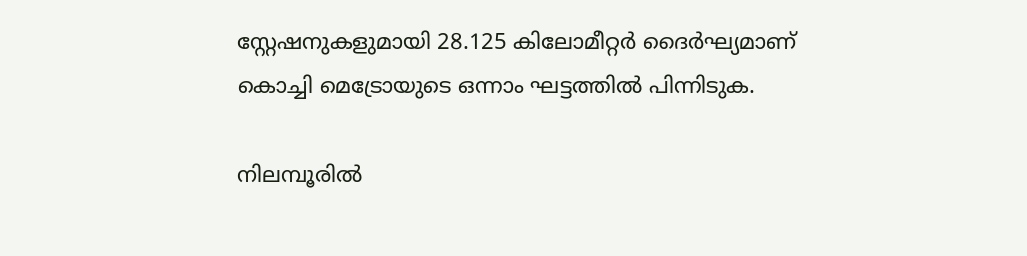സ്റ്റേഷനുകളുമായി 28.125 കിലോമീറ്റർ ദൈർഘ്യമാണ് കൊച്ചി മെട്രോയുടെ ഒന്നാം ഘട്ടത്തിൽ പിന്നിടുക.

നിലമ്പൂരിൽ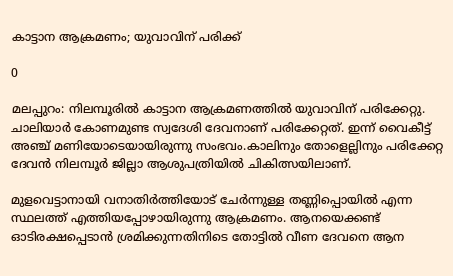കാട്ടാന ആക്രമണം; യുവാവിന് പരിക്ക്

0

മലപ്പുറം: നിലമ്പൂരിൽ കാട്ടാന ആക്രമണത്തിൽ യുവാവിന് പരിക്കേറ്റു. ചാലിയാർ കോണമുണ്ട സ്വദേശി ദേവനാണ് പരിക്കേറ്റത്. ഇന്ന് വൈകീട്ട് അഞ്ച് മണിയോടെയായിരുന്നു സംഭവം.കാലിനും തോളെല്ലിനും പരിക്കേറ്റ ദേവൻ നിലമ്പൂർ ജില്ലാ ആശുപത്രിയിൽ ചികിത്സയിലാണ്.

മുളവെട്ടാനായി വനാതിർത്തിയോട് ചേർന്നുള്ള തണ്ണിപ്പൊയിൽ എന്ന സ്ഥലത്ത് എത്തിയപ്പോഴായിരുന്നു ആക്രമണം. ആനയെക്കണ്ട് ഓടിരക്ഷപ്പെടാൻ ശ്രമിക്കുന്നതിനിടെ തോട്ടിൽ വീണ ദേവനെ ആന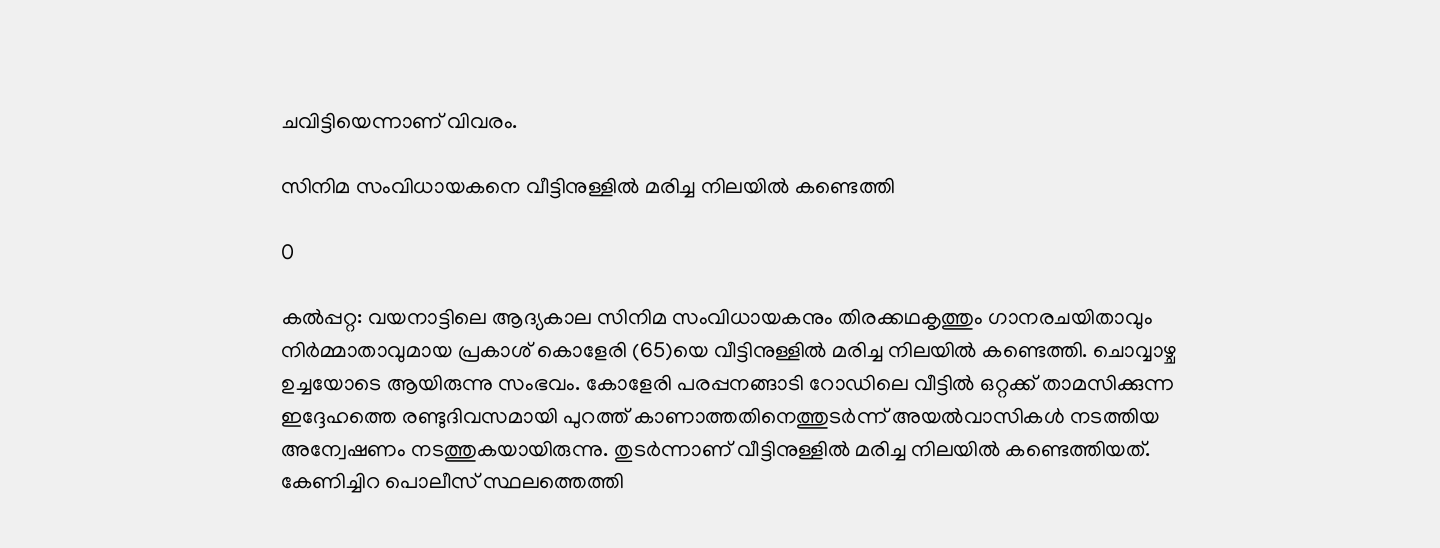ചവിട്ടിയെന്നാണ് വിവരം.

സിനിമ സംവിധായകനെ വീട്ടിനുള്ളില്‍ മരിച്ച നിലയില്‍ കണ്ടെത്തി

0

കല്‍പ്പറ്റ: വയനാട്ടിലെ ആദ്യകാല സിനിമ സംവിധായകനും തിരക്കഥകൃത്തും ഗാനരചയിതാവും നിര്‍മ്മാതാവുമായ പ്രകാശ് കൊളേരി (65)യെ വീട്ടിനുള്ളില്‍ മരിച്ച നിലയില്‍ കണ്ടെത്തി. ചൊവ്വാഴ്ച ഉച്ചയോടെ ആയിരുന്നു സംഭവം. കോളേരി പരപ്പനങ്ങാടി റോഡിലെ വീട്ടില്‍ ഒറ്റക്ക് താമസിക്കുന്ന ഇദ്ദേഹത്തെ രണ്ടുദിവസമായി പുറത്ത് കാണാത്തതിനെത്തുടര്‍ന്ന് അയല്‍വാസികള്‍ നടത്തിയ അന്വേഷണം നടത്തുകയായിരുന്നു. തുടര്‍ന്നാണ് വീട്ടിനുള്ളില്‍ മരിച്ച നിലയില്‍ കണ്ടെത്തിയത്. കേണിച്ചിറ പൊലീസ് സ്ഥലത്തെത്തി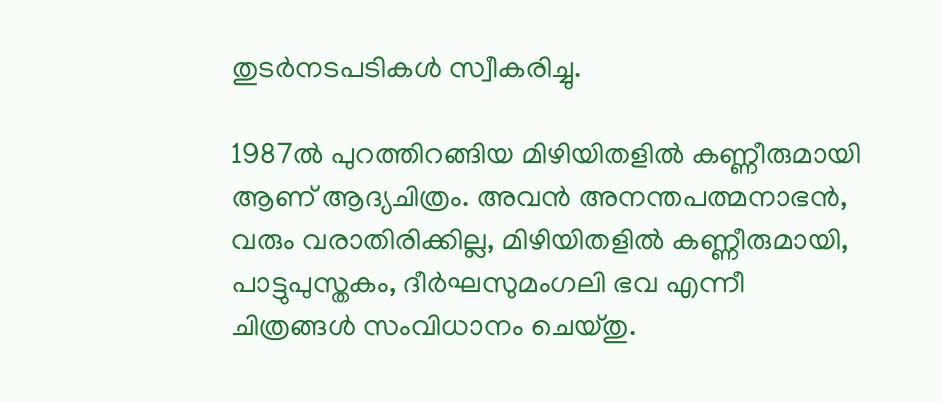തുടര്‍നടപടികള്‍ സ്വീകരിച്ചു.

1987ല്‍ പുറത്തിറങ്ങിയ മിഴിയിതളില്‍ കണ്ണീരുമായി ആണ് ആദ്യചിത്രം. അവന്‍ അനന്തപത്മനാഭന്‍, വരും വരാതിരിക്കില്ല, മിഴിയിതളില്‍ കണ്ണീരുമായി, പാട്ടുപുസ്തകം, ദീര്‍ഘസുമംഗലി ഭവ എന്നീ ചിത്രങ്ങള്‍ സംവിധാനം ചെയ്തു.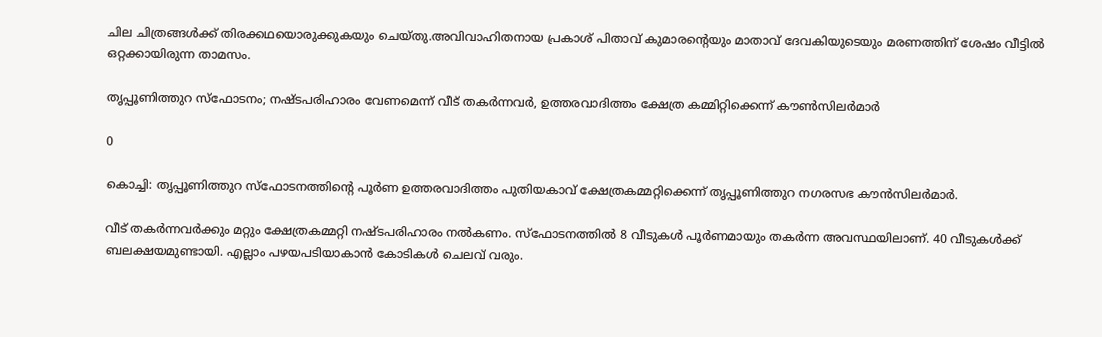ചില ചിത്രങ്ങള്‍ക്ക് തിരക്കഥയൊരുക്കുകയും ചെയ്തു.അവിവാഹിതനായ പ്രകാശ് പിതാവ് കുമാരന്റെയും മാതാവ് ദേവകിയുടെയും മരണത്തിന് ശേഷം വീട്ടിൽ ഒറ്റക്കായിരുന്ന താമസം.

തൃപ്പൂണിത്തുറ സ്ഫോടനം; നഷ്ടപരിഹാരം വേണമെന്ന് വീട് തകര്‍ന്നവര്‍, ഉത്തരവാദിത്തം ക്ഷേത്ര കമ്മിറ്റിക്കെന്ന് കൗണ്‍സിലര്‍മാര്‍

0

കൊച്ചി: തൃപ്പൂണിത്തുറ സ്ഫോടനത്തിന്‍റെ പൂര്‍ണ ഉത്തരവാദിത്തം പുതിയകാവ് ക്ഷേത്രകമ്മറ്റിക്കെന്ന് തൃപ്പൂണിത്തുറ നഗരസഭ കൗൻസിലർമാർ.

വീട് തകർന്നവർക്കും മറ്റും ക്ഷേത്രകമ്മറ്റി നഷ്ടപരിഹാരം നല്‍കണം. സ്ഫോടനത്തില്‍ 8 വീടുകള്‍ പൂര്‍ണമായും തകര്‍ന്ന അവസ്ഥയിലാണ്. 40 വീടുകള്‍ക്ക് ബലക്ഷയമുണ്ടായി. എല്ലാം പഴയപടിയാകാൻ കോടികള്‍ ചെലവ് വരും.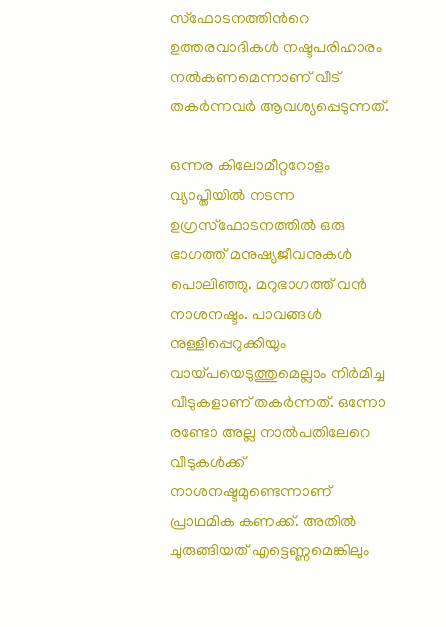സ്ഫോടനത്തിന്‍റെ ഉത്തരവാദികള്‍ നഷ്ടപരിഹാരം നല്‍കണമെന്നാണ് വീട് തകര്‍ന്നവര്‍ ആവശ്യപ്പെടുന്നത്.

ഒന്നര കിലോമീറ്ററോളം വ്യാപ്തിയില്‍ നടന്ന ഉഗ്രസ്ഫോടനത്തില്‍ ഒരു ഭാഗത്ത് മനുഷ്യജീവനുകള്‍ പൊലിഞ്ഞു. മറുഭാഗത്ത് വന്‍ നാശനഷ്ടം. പാവങ്ങള്‍ നുള്ളിപ്പെറുക്കിയും വായ്പയെടുത്തുമെല്ലാം നിര്‍മിച്ച വീടുകളാണ് തകര്‍ന്നത്. ഒന്നോ രണ്ടോ അല്ല നാല്‍പതിലേറെ വീടുകള്‍ക്ക് നാശനഷ്ടമുണ്ടെന്നാണ് പ്രാഥമിക കണക്ക്. അതില്‍ ചുരുങ്ങിയത് എട്ടെണ്ണമെങ്കിലും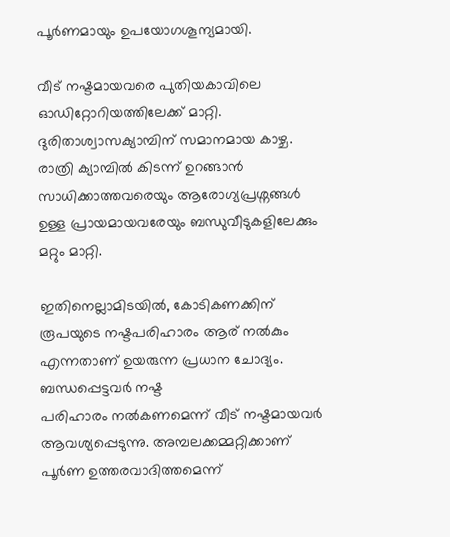പൂര്‍ണമായും ഉപയോഗശൂന്യമായി.

വീട് നഷ്ടമായവരെ പുതിയകാവിലെ ഓഡിറ്റോറിയത്തിലേക്ക് മാറ്റി. ദുരിതാശ്വാസക്യാമ്പിന് സമാനമായ കാഴ്ച. രാത്രി ക്യാമ്പില്‍ കിടന്ന് ഉറങ്ങാന്‍ സാധിക്കാത്തവരെയും ആരോഗ്യപ്രശ്നങ്ങള്‍ ഉള്ള പ്രായമായവരേയും ബന്ധുവീടുകളിലേക്കും മറ്റും മാറ്റി.

ഇതിനെല്ലാമിടയില്‍, കോടികണക്കിന് രൂപയുടെ നഷ്ടപരിഹാരം ആര് നല്‍കും എന്നതാണ് ഉയരുന്ന പ്രധാന ചോദ്യം. ബന്ധപ്പെട്ടവര്‍ നഷ്ട
പരിഹാരം നല്‍കണമെന്ന് വീട് നഷ്ടമായവര്‍ ആവശ്യപ്പെടുന്നു. അമ്പലക്കമ്മറ്റിക്കാണ് പൂര്‍ണ ഉത്തരവാദിത്തമെന്ന്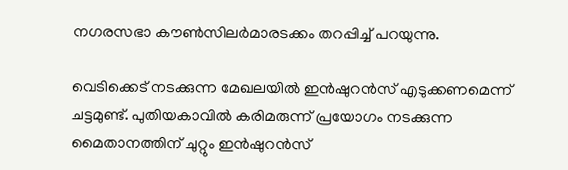നഗരസഭാ കൗണ്‍സിലര്‍മാരടക്കം തറപ്പിച്ച്‌ പറയുന്നു.

വെടിക്കെട് നടക്കുന്ന മേഖലയില്‍ ഇന്‍ഷുറന്‍സ് എടുക്കണമെന്ന് ചട്ടമുണ്ട്. പുതിയകാവില്‍ കരിമരുന്ന് പ്രയോഗം നടക്കുന്ന മൈതാനത്തിന് ചുറ്റും ഇന്‍ഷുറന്‍സ്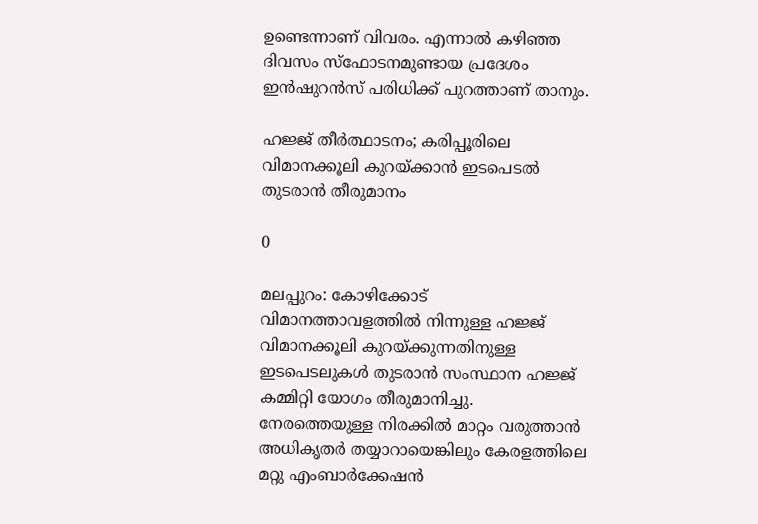ഉണ്ടെന്നാണ് വിവരം. എന്നാല്‍ കഴിഞ്ഞ ദിവസം സ്ഫോടനമുണ്ടായ പ്രദേശം ഇന്‍ഷുറന്‍സ് പരിധിക്ക് പുറത്താണ് താനും.

ഹജ്ജ് തീര്‍ത്ഥാടനം; കരിപ്പൂരിലെ വിമാനക്കൂലി കുറയ്ക്കാൻ ഇടപെടല്‍ തുടരാൻ തീരുമാനം

0

മലപ്പുറം: കോഴിക്കോട് വിമാനത്താവളത്തില്‍ നിന്നുള്ള ഹജ്ജ് വിമാനക്കൂലി കുറയ്ക്കുന്നതിനുള്ള ഇടപെടലുകള്‍ തുടരാൻ സംസ്ഥാന ഹജ്ജ് കമ്മിറ്റി യോഗം തീരുമാനിച്ചു. നേരത്തെയുള്ള നിരക്കില്‍ മാറ്റം വരുത്താൻ അധികൃതർ തയ്യാറായെങ്കിലും കേരളത്തിലെ മറ്റു എംബാർക്കേഷൻ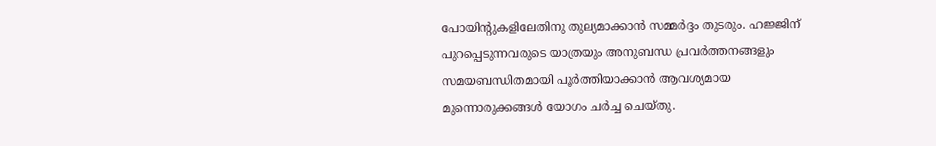പോയിന്റുകളിലേതിനു തുല്യമാക്കാൻ സമ്മർദ്ദം തുടരും. ഹജ്ജിന് പുറപ്പെടുന്നവരുടെ യാത്രയും അനുബന്ധ പ്രവർത്തനങ്ങളും സമയബന്ധിതമായി പൂർത്തിയാക്കാൻ ആവശ്യമായ മുന്നൊരുക്കങ്ങള്‍ യോഗം ചർച്ച ചെയ്തു.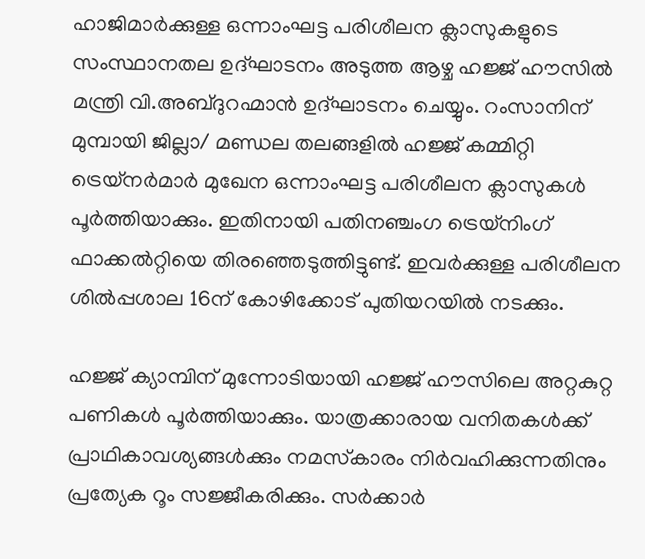ഹാജിമാർക്കുള്ള ഒന്നാംഘട്ട പരിശീലന ക്ലാസുകളുടെ സംസ്ഥാനതല ഉദ്ഘാടനം അടുത്ത ആഴ്ച ഹജ്ജ് ഹൗസില്‍ മന്ത്രി വി.അബ്ദുറഹ്മാൻ ഉദ്ഘാടനം ചെയ്യും. റംസാനിന് മുമ്പായി ജില്ലാ/ മണ്ഡല തലങ്ങളില്‍ ഹജ്ജ് കമ്മിറ്റി ട്രെയ്നർമാർ മുഖേന ഒന്നാംഘട്ട പരിശീലന ക്ലാസുകള്‍ പൂർത്തിയാക്കും. ഇതിനായി പതിനഞ്ചംഗ ട്രെയ്നിംഗ് ഫാക്കല്‍റ്റിയെ തിരഞ്ഞെടുത്തിട്ടുണ്ട്. ഇവർക്കുള്ള പരിശീലന ശില്‍പ്പശാല 16ന് കോഴിക്കോട് പുതിയറയില്‍ നടക്കും.

ഹജ്ജ് ക്യാമ്പിന് മുന്നോടിയായി ഹജ്ജ് ഹൗസിലെ അറ്റകുറ്റ പണികള്‍ പൂർത്തിയാക്കും. യാത്രക്കാരായ വനിതകള്‍ക്ക് പ്രാഥികാവശ്യങ്ങള്‍ക്കും നമസ്‌കാരം നിർവഹിക്കുന്നതിനും പ്രത്യേക റൂം സജ്ജീകരിക്കും. സർക്കാർ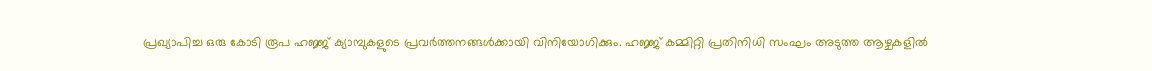പ്രഖ്യാപിച്ച ഒരു കോടി രൂപ ഹജ്ജ് ക്യാമ്പുകളുടെ പ്രവർത്തനങ്ങള്‍ക്കായി വിനിയോഗിക്കും. ഹജ്ജ് കമ്മിറ്റി പ്രതിനിധി സംഘം അടുത്ത ആഴ്ചകളില്‍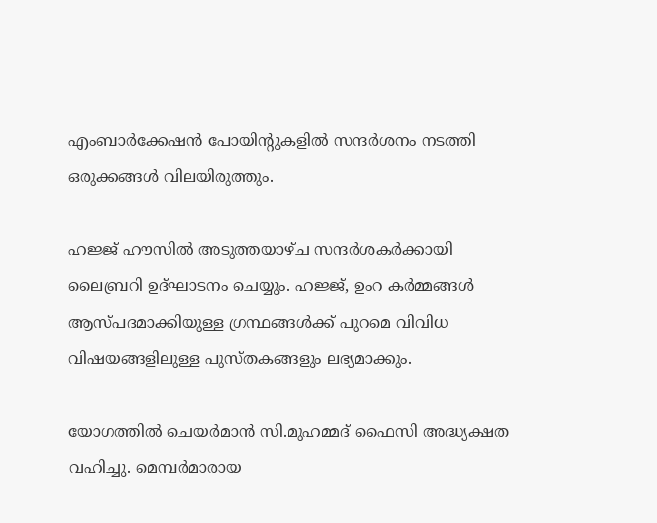എംബാർക്കേഷൻ പോയിന്റുകളില്‍ സന്ദർശനം നടത്തി ഒരുക്കങ്ങള്‍ വിലയിരുത്തും.

ഹജ്ജ് ഹൗസില്‍ അടുത്തയാഴ്ച സന്ദർശകർക്കായി ലൈബ്രറി ഉദ്ഘാടനം ചെയ്യും. ഹജ്ജ്, ഉംറ കർമ്മങ്ങള്‍ ആസ്പദമാക്കിയുള്ള ഗ്രന്ഥങ്ങള്‍ക്ക് പുറമെ വിവിധ വിഷയങ്ങളിലുള്ള പുസ്തകങ്ങളും ലഭ്യമാക്കും.

യോഗത്തില്‍ ചെയർമാൻ സി.മുഹമ്മദ് ഫൈസി അദ്ധ്യക്ഷത വഹിച്ചു. മെമ്പർമാരായ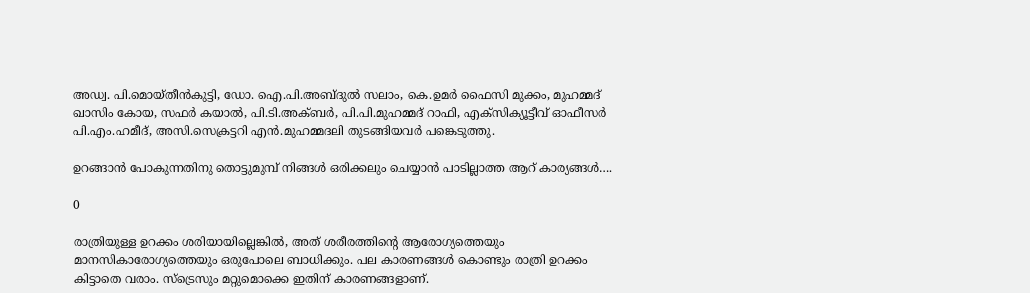അഡ്വ. പി.മൊയ്തീൻകുട്ടി, ഡോ. ഐ.പി.അബ്ദുല്‍ സലാം, കെ.ഉമർ ഫൈസി മുക്കം, മുഹമ്മദ് ഖാസിം കോയ, സഫർ കയാല്‍, പി.ടി.അക്ബർ, പി.പി.മുഹമ്മദ് റാഫി, എക്സിക്യൂട്ടീവ് ഓഫീസർ പി.എം.ഹമീദ്, അസി.സെക്രട്ടറി എൻ.മുഹമ്മദലി തുടങ്ങിയവർ പങ്കെടുത്തു.

ഉറങ്ങാൻ പോകുന്നതിനു തൊട്ടുമുമ്പ് നിങ്ങൾ ഒരിക്കലും ചെയ്യാൻ പാടില്ലാത്ത ആറ് കാര്യങ്ങൾ….

0

രാത്രിയുള്ള ഉറക്കം ശരിയായില്ലെങ്കില്‍, അത് ശരീരത്തിന്‍റെ ആരോഗ്യത്തെയും മാനസികാരോഗ്യത്തെയും ഒരുപോലെ ബാധിക്കും. പല കാരണങ്ങള്‍ കൊണ്ടും രാത്രി ഉറക്കം കിട്ടാതെ വരാം. സ്ട്രെസും മറ്റുമൊക്കെ ഇതിന് കാരണങ്ങളാണ്.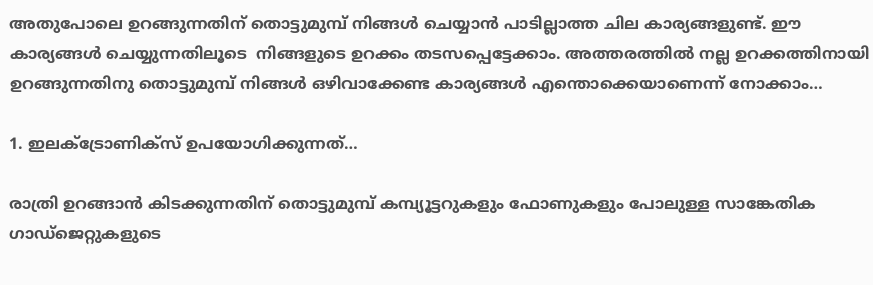അതുപോലെ ഉറങ്ങുന്നതിന് തൊട്ടുമുമ്പ് നിങ്ങള്‍ ചെയ്യാൻ പാടില്ലാത്ത ചില കാര്യങ്ങളുണ്ട്. ഈ കാര്യങ്ങൾ ചെയ്യുന്നതിലൂടെ  നിങ്ങളുടെ ഉറക്കം തടസപ്പെട്ടേക്കാം. അത്തരത്തില്‍ നല്ല ഉറക്കത്തിനായി ഉറങ്ങുന്നതിനു തൊട്ടുമുമ്പ് നിങ്ങൾ ഒഴിവാക്കേണ്ട കാര്യങ്ങള്‍ എന്തൊക്കെയാണെന്ന് നോക്കാം…

1. ഇലക്ട്രോണിക്സ് ഉപയോഗിക്കുന്നത്…

രാത്രി ഉറങ്ങാന്‍ കിടക്കുന്നതിന് തൊട്ടുമുമ്പ് കമ്പ്യൂട്ടറുകളും ഫോണുകളും പോലുള്ള സാങ്കേതിക ഗാഡ്‌ജെറ്റുകളുടെ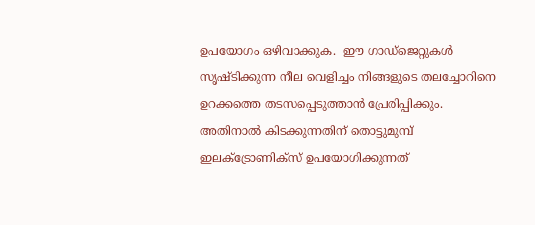ഉപയോഗം ഒഴിവാക്കുക.  ഈ ഗാഡ്‌ജെറ്റുകൾ സൃഷ്ടിക്കുന്ന നീല വെളിച്ചം നിങ്ങളുടെ തലച്ചോറിനെ ഉറക്കത്തെ തടസപ്പെടുത്താന്‍ പ്രേരിപ്പിക്കും. അതിനാല്‍ കിടക്കുന്നതിന് തൊട്ടുമുമ്പ്  ഇലക്ട്രോണിക്സ് ഉപയോഗിക്കുന്നത്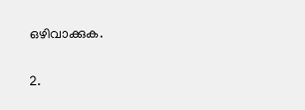ഒഴിവാക്കുക.

2.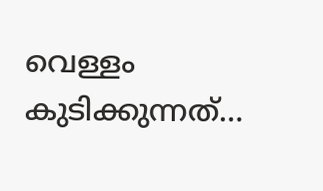വെള്ളം കുടിക്കുന്നത്…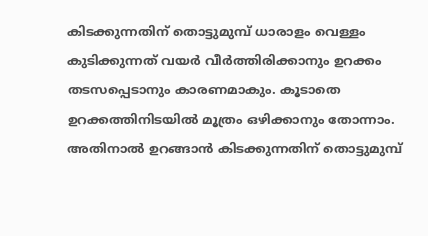കിടക്കുന്നതിന് തൊട്ടുമുമ്പ് ധാരാളം വെള്ളം കുടിക്കുന്നത് വയര്‍ വീര്‍ത്തിരിക്കാനും ഉറക്കം തടസപ്പെടാനും കാരണമാകും. കൂടാതെ ഉറക്കത്തിനിടയില്‍ മൂത്രം ഒഴിക്കാനും തോന്നാം. അതിനാല്‍ ഉറങ്ങാന്‍ കിടക്കുന്നതിന് തൊട്ടുമുമ്പ്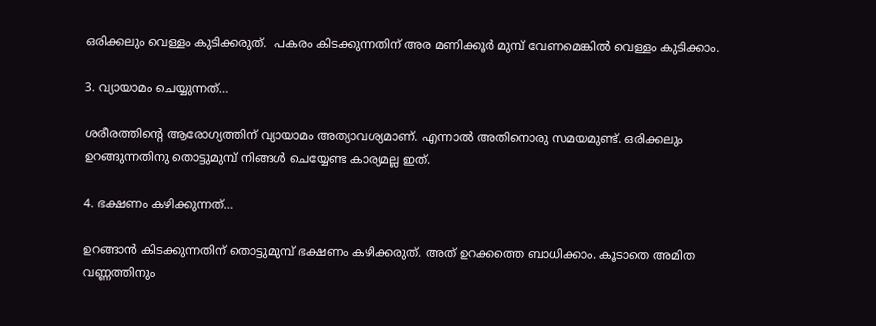ഒരിക്കലും വെള്ളം കുടിക്കരുത്.  പകരം കിടക്കുന്നതിന് അര മണിക്കൂര്‍ മുമ്പ് വേണമെങ്കില്‍ വെള്ളം കുടിക്കാം.

3. വ്യായാമം ചെയ്യുന്നത്…

ശരീരത്തിന്‍റെ ആരോഗ്യത്തിന് വ്യായാമം അത്യാവശ്യമാണ്. എന്നാല്‍ അതിനൊരു സമയമുണ്ട്. ഒരിക്കലും ഉറങ്ങുന്നതിനു തൊട്ടുമുമ്പ് നിങ്ങൾ ചെയ്യേണ്ട കാര്യമല്ല ഇത്.

4. ഭക്ഷണം കഴിക്കുന്നത്…

ഉറങ്ങാന്‍ കിടക്കുന്നതിന് തൊട്ടുമുമ്പ് ഭക്ഷണം കഴിക്കരുത്. അത് ഉറക്കത്തെ ബാധിക്കാം. കൂടാതെ അമിത വണ്ണത്തിനും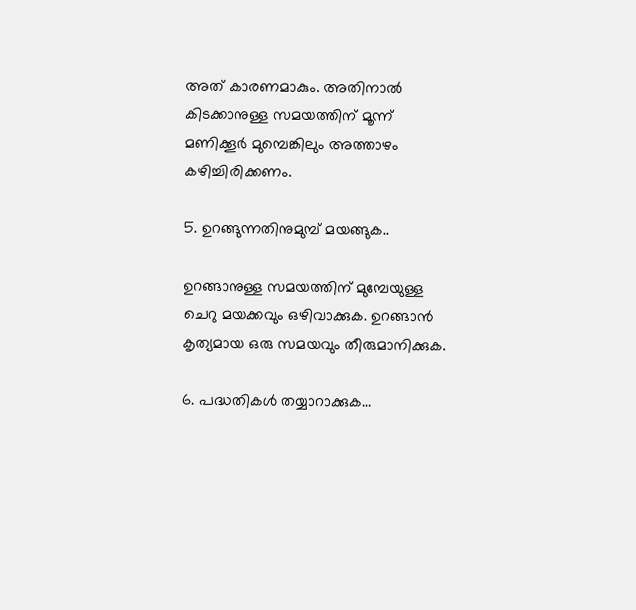അത് കാരണമാകും. അതിനാല്‍ കിടക്കാനുള്ള സമയത്തിന് മൂന്ന് മണിക്കൂർ മുമ്പെങ്കിലും അത്താഴം കഴിച്ചിരിക്കണം.

5. ഉറങ്ങുന്നതിനുമുമ്പ് മയങ്ങുക..

ഉറങ്ങാനുള്ള സമയത്തിന് മുമ്പേയുള്ള ചെറു മയക്കവും ഒഴിവാക്കുക. ഉറങ്ങാന്‍ കൃത്യമായ ഒരു സമയവും തീരുമാനിക്കുക.

6. പദ്ധതികൾ തയ്യാറാക്കുക…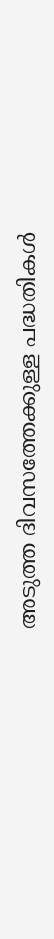അടുത്ത ദിവസത്തേക്കുള്ള പദ്ധതികൾ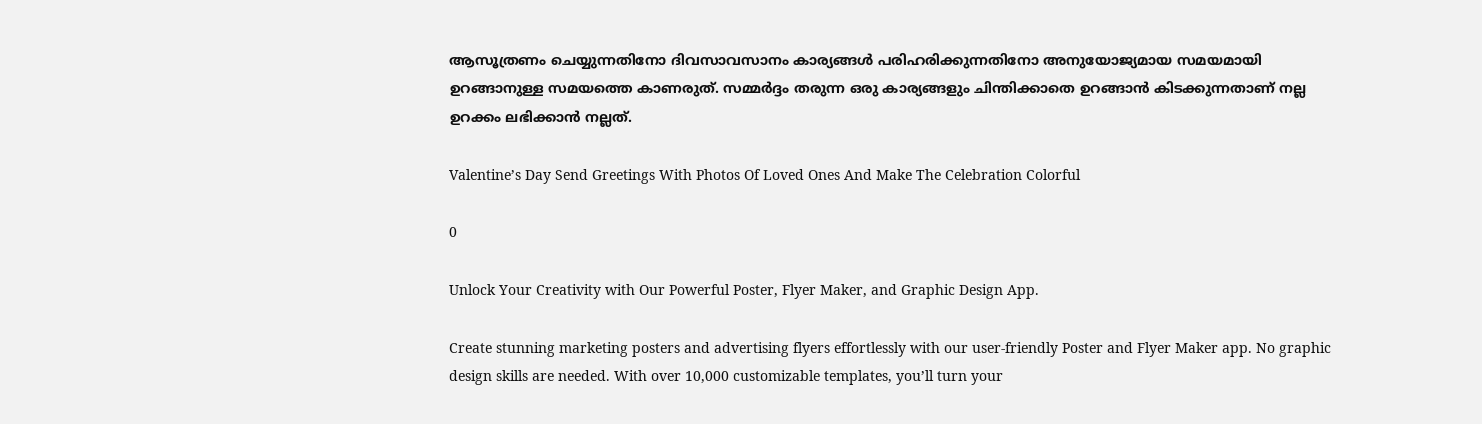ആസൂത്രണം ചെയ്യുന്നതിനോ ദിവസാവസാനം കാര്യങ്ങൾ പരിഹരിക്കുന്നതിനോ അനുയോജ്യമായ സമയമായി ഉറങ്ങാനുള്ള സമയത്തെ കാണരുത്. സമ്മർദ്ദം തരുന്ന ഒരു കാര്യങ്ങളും ചിന്തിക്കാതെ ഉറങ്ങാന്‍ കിടക്കുന്നതാണ് നല്ല ഉറക്കം ലഭിക്കാന്‍ നല്ലത്.

Valentine’s Day Send Greetings With Photos Of Loved Ones And Make The Celebration Colorful

0

Unlock Your Creativity with Our Powerful Poster, Flyer Maker, and Graphic Design App.

Create stunning marketing posters and advertising flyers effortlessly with our user-friendly Poster and Flyer Maker app. No graphic design skills are needed. With over 10,000 customizable templates, you’ll turn your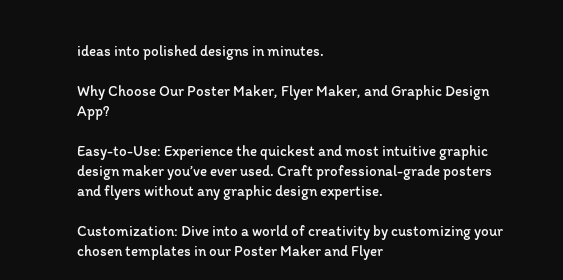ideas into polished designs in minutes.

Why Choose Our Poster Maker, Flyer Maker, and Graphic Design App?

Easy-to-Use: Experience the quickest and most intuitive graphic design maker you’ve ever used. Craft professional-grade posters and flyers without any graphic design expertise.

Customization: Dive into a world of creativity by customizing your chosen templates in our Poster Maker and Flyer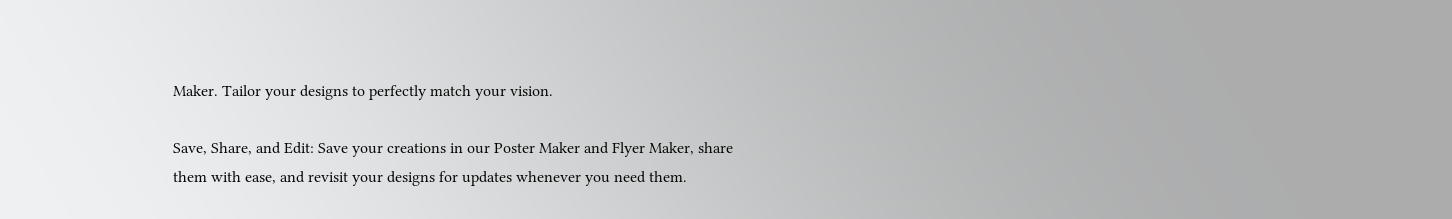Maker. Tailor your designs to perfectly match your vision.

Save, Share, and Edit: Save your creations in our Poster Maker and Flyer Maker, share them with ease, and revisit your designs for updates whenever you need them.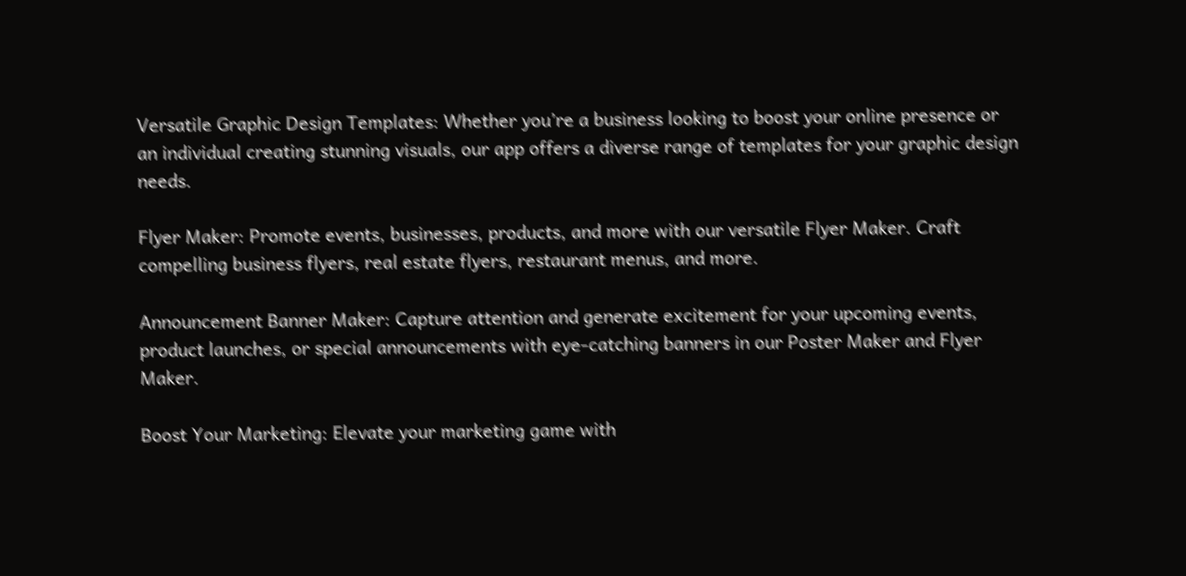Versatile Graphic Design Templates: Whether you’re a business looking to boost your online presence or an individual creating stunning visuals, our app offers a diverse range of templates for your graphic design needs.

Flyer Maker: Promote events, businesses, products, and more with our versatile Flyer Maker. Craft compelling business flyers, real estate flyers, restaurant menus, and more.

Announcement Banner Maker: Capture attention and generate excitement for your upcoming events, product launches, or special announcements with eye-catching banners in our Poster Maker and Flyer Maker.

Boost Your Marketing: Elevate your marketing game with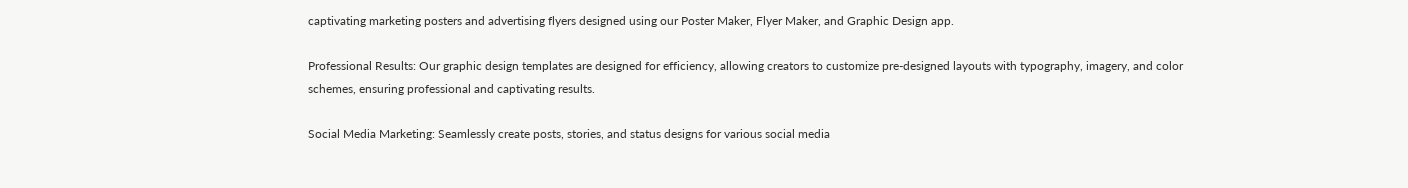captivating marketing posters and advertising flyers designed using our Poster Maker, Flyer Maker, and Graphic Design app.

Professional Results: Our graphic design templates are designed for efficiency, allowing creators to customize pre-designed layouts with typography, imagery, and color schemes, ensuring professional and captivating results.

Social Media Marketing: Seamlessly create posts, stories, and status designs for various social media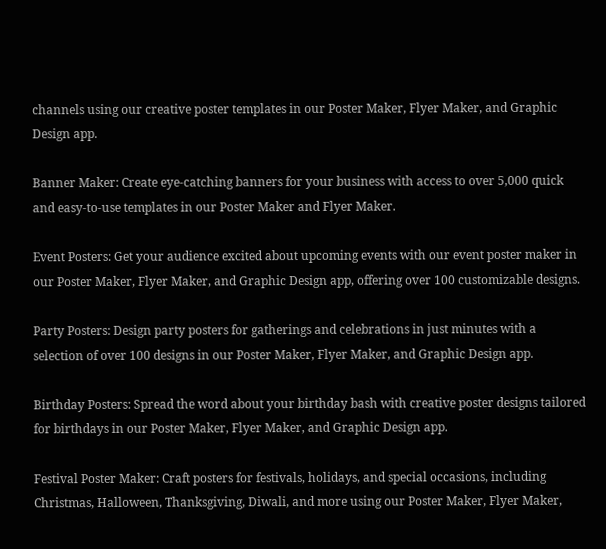channels using our creative poster templates in our Poster Maker, Flyer Maker, and Graphic Design app.

Banner Maker: Create eye-catching banners for your business with access to over 5,000 quick and easy-to-use templates in our Poster Maker and Flyer Maker.

Event Posters: Get your audience excited about upcoming events with our event poster maker in our Poster Maker, Flyer Maker, and Graphic Design app, offering over 100 customizable designs.

Party Posters: Design party posters for gatherings and celebrations in just minutes with a selection of over 100 designs in our Poster Maker, Flyer Maker, and Graphic Design app.

Birthday Posters: Spread the word about your birthday bash with creative poster designs tailored for birthdays in our Poster Maker, Flyer Maker, and Graphic Design app.

Festival Poster Maker: Craft posters for festivals, holidays, and special occasions, including Christmas, Halloween, Thanksgiving, Diwali, and more using our Poster Maker, Flyer Maker,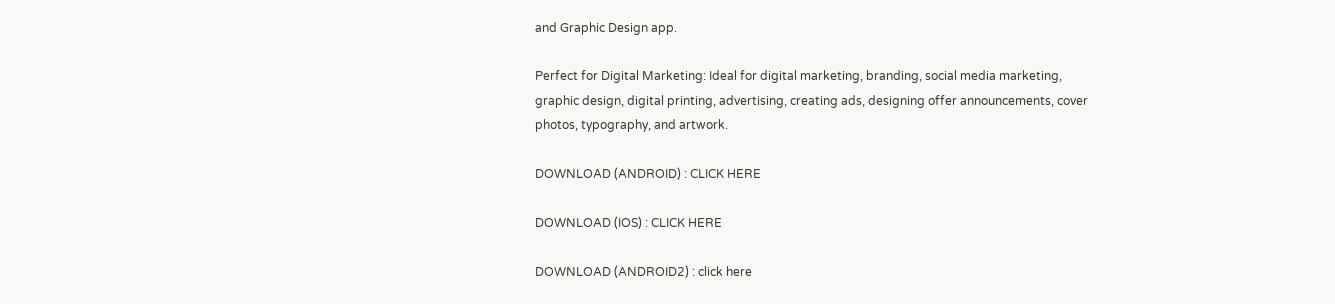and Graphic Design app.

Perfect for Digital Marketing: Ideal for digital marketing, branding, social media marketing, graphic design, digital printing, advertising, creating ads, designing offer announcements, cover photos, typography, and artwork.

DOWNLOAD (ANDROID) : CLICK HERE

DOWNLOAD (IOS) : CLICK HERE

DOWNLOAD (ANDROID2) : click here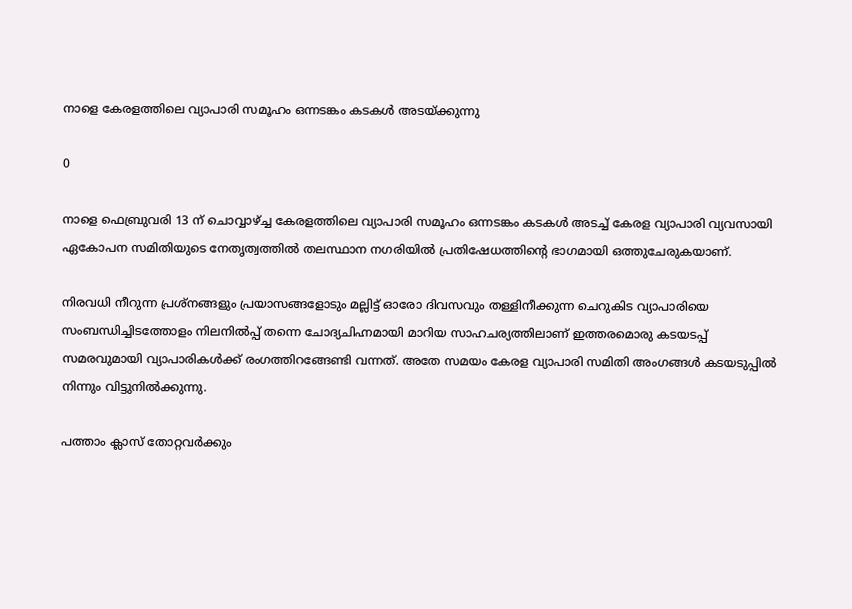നാളെ കേരളത്തിലെ വ്യാപാരി സമൂഹം ഒന്നടങ്കം കടകൾ അടയ്ക്കുന്നു

0

നാളെ ഫെബ്രുവരി 13 ന് ചൊവ്വാഴ്ച്ച കേരളത്തിലെ വ്യാപാരി സമൂഹം ഒന്നടങ്കം കടകൾ അടച്ച് കേരള വ്യാപാരി വ്യവസായി ഏകോപന സമിതിയുടെ നേതൃത്വത്തിൽ തലസ്ഥാന നഗരിയിൽ പ്രതിഷേധത്തിൻ്റെ ഭാഗമായി ഒത്തുചേരുകയാണ്.

നിരവധി നീറുന്ന പ്രശ്നങ്ങളും പ്രയാസങ്ങളോടും മല്ലിട്ട് ഓരോ ദിവസവും തള്ളിനീക്കുന്ന ചെറുകിട വ്യാപാരിയെ സംബന്ധിച്ചിടത്തോളം നിലനിൽപ്പ് തന്നെ ചോദ്യചിഹ്നമായി മാറിയ സാഹചര്യത്തിലാണ് ഇത്തരമൊരു കടയടപ്പ് സമരവുമായി വ്യാപാരികൾക്ക് രംഗത്തിറങ്ങേണ്ടി വന്നത്. അതേ സമയം കേരള വ്യാപാരി സമിതി അംഗങ്ങൾ കടയടുപ്പിൽ നിന്നും വിട്ടുനിൽക്കുന്നു.

പത്താം ക്ലാസ് തോറ്റവര്‍ക്കും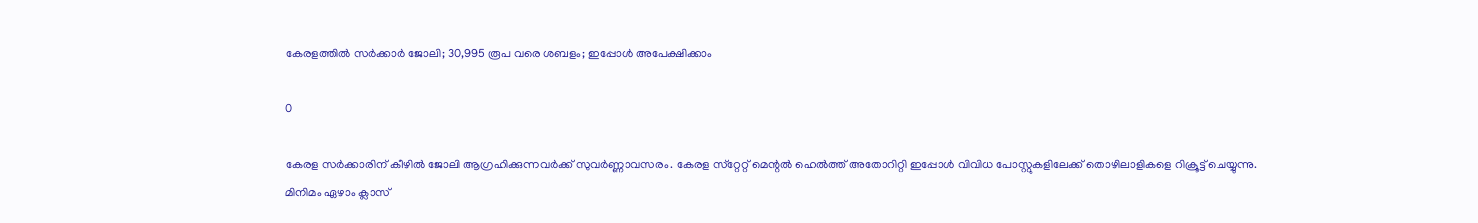കേരളത്തില്‍ സര്‍ക്കാര്‍ ജോലി; 30,995 രൂപ വരെ ശബളം; ഇപ്പോള്‍ അപേക്ഷിക്കാം

0

കേരള സര്‍ക്കാരിന് കീഴില്‍ ജോലി ആഗ്രഹിക്കുന്നവര്‍ക്ക് സുവര്‍ണ്ണാവസരം. കേരള സ്‌റ്റേറ്റ് മെന്റല്‍ ഹെല്‍ത്ത് അതോറിറ്റി ഇപ്പോള്‍ വിവിധ പോസ്റ്റുകളിലേക്ക് തൊഴിലാളികളെ റിക്രൂട്ട് ചെയ്യുന്നു.
മിനിമം ഏഴാം ക്ലാസ്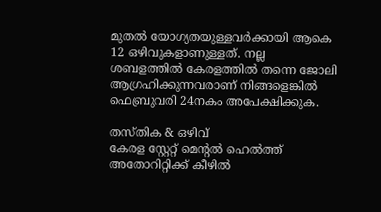മുതല്‍ യോഗ്യതയുള്ളവര്‍ക്കായി ആകെ 12 ഒഴിവുകളാണുള്ളത്. നല്ല ശബളത്തില്‍ കേരളത്തില്‍ തന്നെ ജോലി ആഗ്രഹിക്കുന്നവരാണ് നിങ്ങളെങ്കില്‍ ഫെബ്രുവരി 24നകം അപേക്ഷിക്കുക.

തസ്തിക & ഒഴിവ്
കേരള സ്റ്റേറ്റ് മെന്റല്‍ ഹെല്‍ത്ത് അതോറിറ്റിക്ക് കീഴില്‍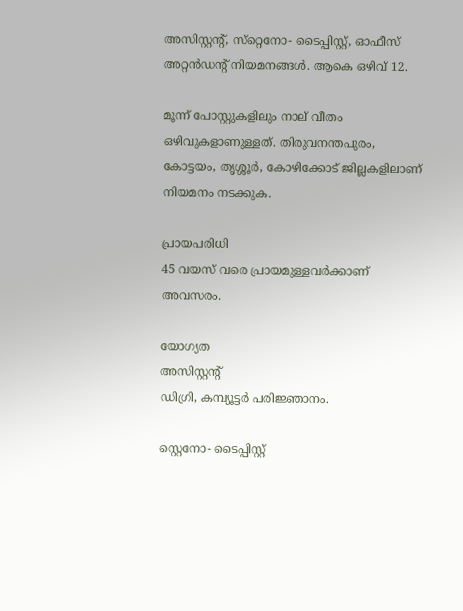അസിസ്റ്റന്റ്, സ്‌റ്റെനോ- ടൈപ്പിസ്റ്റ്, ഓഫീസ് അറ്റന്‍ഡന്റ് നിയമനങ്ങള്‍. ആകെ ഒഴിവ് 12.

മൂന്ന് പോസ്റ്റുകളിലും നാല് വീതം ഒഴിവുകളാണുള്ളത്. തിരുവനന്തപുരം, കോട്ടയം, തൃശ്ശൂര്‍, കോഴിക്കോട് ജില്ലകളിലാണ് നിയമനം നടക്കുക.

പ്രായപരിധി
45 വയസ് വരെ പ്രായമുള്ളവര്‍ക്കാണ് അവസരം.

യോഗ്യത
അസിസ്റ്റന്റ്
ഡിഗ്രി, കമ്പ്യൂട്ടര്‍ പരിജ്ഞാനം.

സ്റ്റെനോ- ടൈപ്പിസ്റ്റ്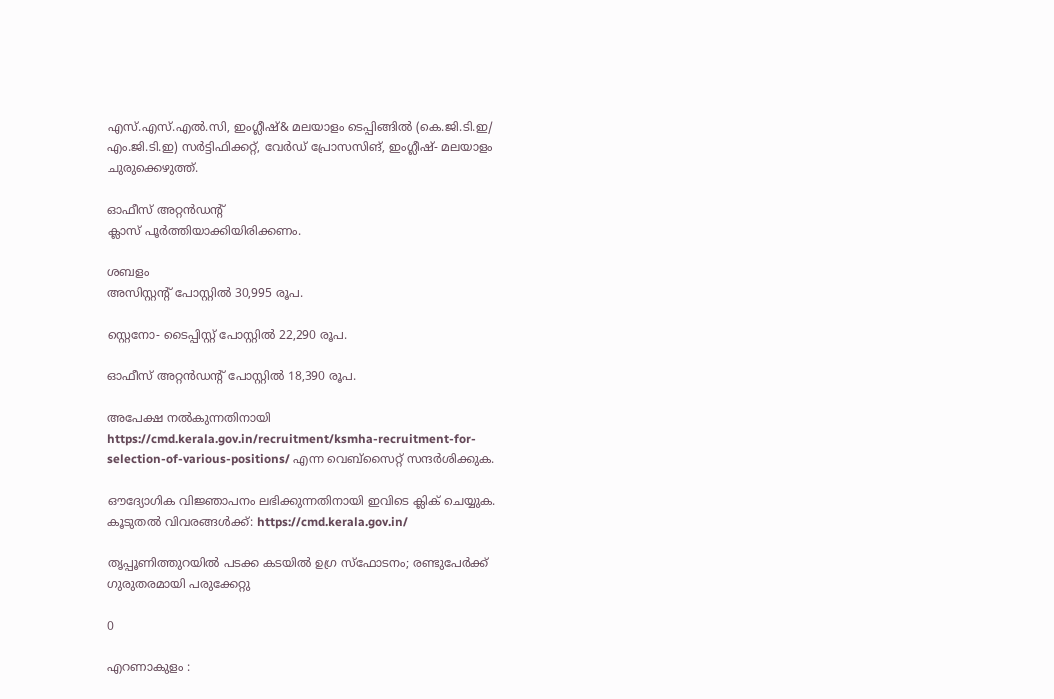എസ്.എസ്.എല്‍.സി, ഇംഗ്ലീഷ്& മലയാളം ടെപ്പിങ്ങില്‍ (കെ.ജി.ടി.ഇ/ എം.ജി.ടി.ഇ) സര്‍ട്ടിഫിക്കറ്റ്, വേര്‍ഡ് പ്രോസസിങ്, ഇംഗ്ലീഷ്- മലയാളം ചുരുക്കെഴുത്ത്.

ഓഫീസ് അറ്റന്‍ഡന്റ്
ക്ലാസ് പൂര്‍ത്തിയാക്കിയിരിക്കണം.

ശബളം
അസിസ്റ്റന്റ് പോസ്റ്റില്‍ 30,995 രൂപ.

സ്റ്റെനോ- ടൈപ്പിസ്റ്റ് പോസ്റ്റില്‍ 22,290 രൂപ.

ഓഫീസ് അറ്റന്‍ഡന്റ് പോസ്റ്റില്‍ 18,390 രൂപ.

അപേക്ഷ നല്‍കുന്നതിനായി https://cmd.kerala.gov.in/recruitment/ksmha-recruitment-for-selection-of-various-positions/ എന്ന വെബ്‌സൈറ്റ് സന്ദര്‍ശിക്കുക.

ഔദ്യോഗിക വിജ്ഞാപനം ലഭിക്കുന്നതിനായി ഇവിടെ ക്ലിക് ചെയ്യുക. കൂടുതല്‍ വിവരങ്ങള്‍ക്ക്: https://cmd.kerala.gov.in/

തൃപ്പൂണിത്തുറയിൽ പടക്ക കടയിൽ ഉഗ്ര സ്ഫോടനം; രണ്ടുപേർക്ക് ഗുരുതരമായി പരുക്കേറ്റു

0

എറണാകുളം :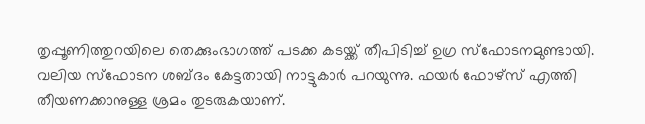തൃപ്പൂണിത്തുറയിലെ തെക്കുംഭാഗത്ത് പടക്ക കടയ്ക്ക് തീപിടിച്ച് ഉഗ്ര സ്ഫോടനമുണ്ടായി. വലിയ സ്ഫോടന ശബ്ദം കേട്ടതായി നാട്ടുകാർ പറയുന്നു. ഫയർ ഫോഴ്സ് എത്തി തീയണക്കാനുള്ള ശ്രമം തുടരുകയാണ്.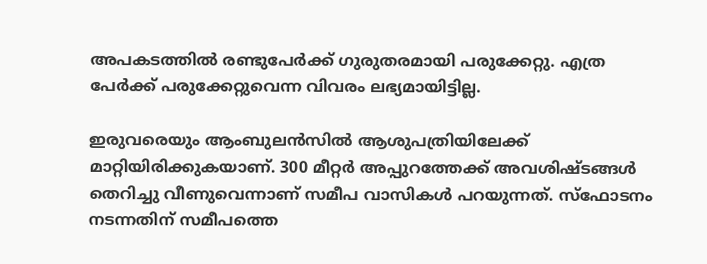അപകടത്തിൽ രണ്ടുപേർക്ക് ഗുരുതരമായി പരുക്കേറ്റു. എത്ര പേർക്ക് പരുക്കേറ്റുവെന്ന വിവരം ലഭ്യമായിട്ടില്ല.

ഇരുവരെയും ആംബുലൻസിൽ ആശുപത്രിയിലേക്ക് മാറ്റിയിരിക്കുകയാണ്. 300 മീറ്റർ അപ്പുറത്തേക്ക് അവശിഷ്ടങ്ങൾ തെറിച്ചു വീണുവെന്നാണ് സമീപ വാസികൾ പറയുന്നത്. സ്ഫോടനം നടന്നതിന് സമീപത്തെ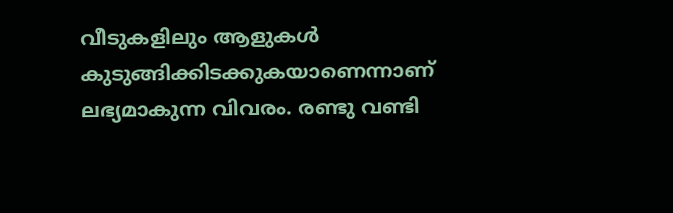വീടുകളിലും ആളുകൾ കുടുങ്ങിക്കിടക്കുകയാണെന്നാണ് ലഭ്യമാകുന്ന വിവരം. രണ്ടു വണ്ടി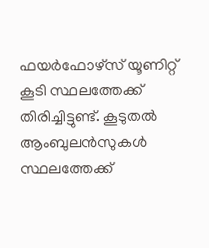ഫയർഫോഴ്സ് യൂണിറ്റ് കൂടി സ്ഥലത്തേക്ക് തിരിച്ചിട്ടുണ്ട്. കൂടുതൽ ആംബുലൻസുകൾ സ്ഥലത്തേക്ക്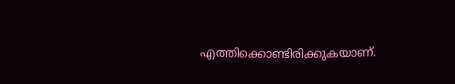എത്തിക്കൊണ്ടിരിക്കുകയാണ്.